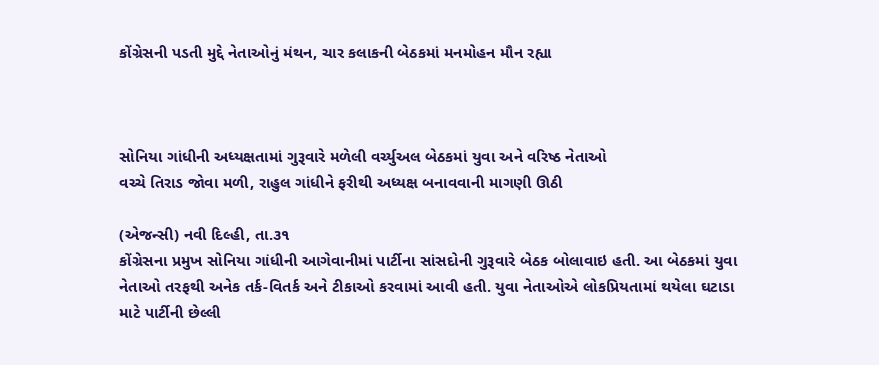કોંગ્રેસની પડતી મુદ્દે નેતાઓનું મંથન, ચાર કલાકની બેઠકમાં મનમોહન મૌન રહ્યા



સોનિયા ગાંધીની અધ્યક્ષતામાં ગુરૂવારે મળેલી વર્ચ્યુઅલ બેઠકમાં યુવા અને વરિષ્ઠ નેતાઓ
વચ્ચે તિરાડ જોવા મળી, રાહુલ ગાંધીને ફરીથી અધ્યક્ષ બનાવવાની માગણી ઊઠી

(એજન્સી) નવી દિલ્હી, તા.૩૧
કોંગ્રેસના પ્રમુખ સોનિયા ગાંધીની આગેવાનીમાં પાર્ટીના સાંસદોની ગુરૂવારે બેઠક બોલાવાઇ હતી. આ બેઠકમાં યુવા નેતાઓ તરફથી અનેક તર્ક-વિતર્ક અને ટીકાઓ કરવામાં આવી હતી. યુવા નેતાઓએ લોકપ્રિયતામાં થયેલા ઘટાડા માટે પાર્ટીની છેલ્લી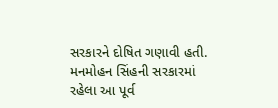સરકારને દોષિત ગણાવી હતી. મનમોહન સિંહની સરકારમાં રહેલા આ પૂર્વ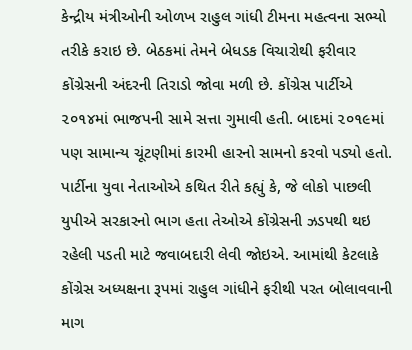કેન્દ્રીય મંત્રીઓની ઓળખ રાહુલ ગાંધી ટીમના મહત્વના સભ્યો તરીકે કરાઇ છે. બેઠકમાં તેમને બેધડક વિચારોથી ફરીવાર કોંગ્રેસની અંદરની તિરાડો જોવા મળી છે. કોંગ્રેસ પાર્ટીએ ૨૦૧૪માં ભાજપની સામે સત્તા ગુમાવી હતી. બાદમાં ૨૦૧૯માં પણ સામાન્ય ચૂંટણીમાં કારમી હારનો સામનો કરવો પડ્યો હતો. પાર્ટીના યુવા નેતાઓએ કથિત રીતે કહ્યું કે, જે લોકો પાછલી યુપીએ સરકારનો ભાગ હતા તેઓએ કોંગ્રેસની ઝડપથી થઇ રહેલી પડતી માટે જવાબદારી લેવી જોઇએ. આમાંથી કેટલાકે કોંગ્રેસ અધ્યક્ષના રૂપમાં રાહુલ ગાંધીને ફરીથી પરત બોલાવવાની માગ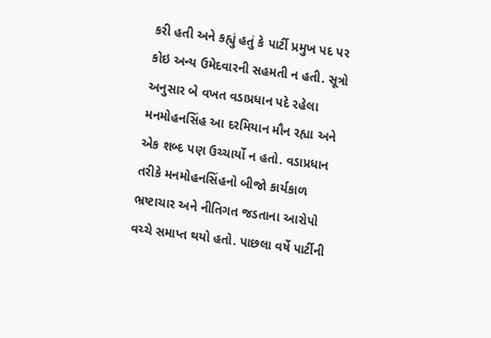કરી હતી અને કહ્યું હતું કે પાર્ટી પ્રમુખ પદ પર કોઇ અન્ય ઉમેદવારની સહમતી ન હતી. સૂત્રો અનુસાર બે વખત વડાપ્રધાન પદે રહેલા મનમોહનસિંહ આ દરમિયાન મૌન રહ્યા અને એક શબ્દ પણ ઉચ્ચાર્યો ન હતો. વડાપ્રધાન તરીકે મનમોહનસિંહનો બીજો કાર્યકાળ ભ્રષ્ટાચાર અને નીતિગત જડતાના આરોપો વચ્ચે સમાપ્ત થયો હતો. પાછલા વર્ષે પાર્ટીની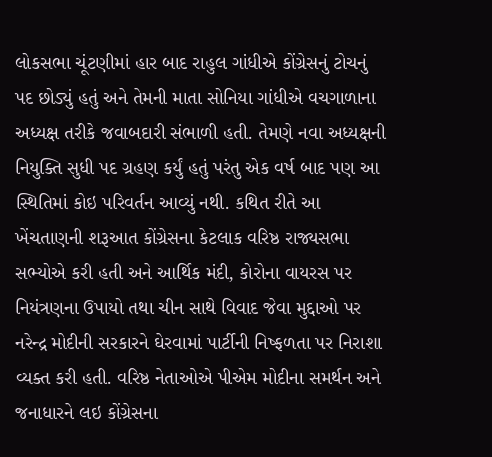લોકસભા ચૂંટણીમાં હાર બાદ રાહુલ ગાંધીએ કોંગ્રેસનું ટોચનું પદ છોડ્યું હતું અને તેમની માતા સોનિયા ગાંધીએ વચગાળાના અધ્યક્ષ તરીકે જવાબદારી સંભાળી હતી. તેમણે નવા અધ્યક્ષની નિયુક્તિ સુધી પદ ગ્રહણ કર્યું હતું પરંતુ એક વર્ષ બાદ પણ આ સ્થિતિમાં કોઇ પરિવર્તન આવ્યું નથી. કથિત રીતે આ ખેંચતાણની શરૂઆત કોંગ્રેસના કેટલાક વરિષ્ઠ રાજ્યસભા સભ્યોએ કરી હતી અને આર્થિક મંદી, કોરોના વાયરસ પર નિયંત્રણના ઉપાયો તથા ચીન સાથે વિવાદ જેવા મુદ્દાઓ પર નરેન્દ્ર મોદીની સરકારને ઘેરવામાં પાર્ટીની નિષ્ફળતા પર નિરાશા વ્યક્ત કરી હતી. વરિષ્ઠ નેતાઓએ પીએમ મોદીના સમર્થન અને જનાધારને લઇ કોંગ્રેસના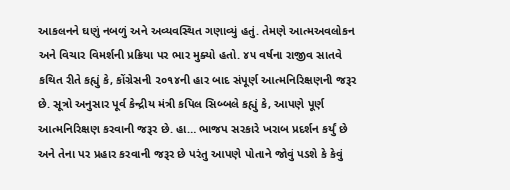આકલનને ઘણું નબળું અને અવ્યવસ્થિત ગણાવ્યું હતું. તેમણે આત્મઅવલોકન અને વિચાર વિમર્શની પ્રક્રિયા પર ભાર મુક્યો હતો. ૪૫ વર્ષના રાજીવ સાતવે કથિત રીતે કહ્યું કે, કોંગ્રેસની ૨૦૧૪ની હાર બાદ સંપૂર્ણ આત્મનિરિક્ષણની જરૂર છે. સૂત્રો અનુસાર પૂર્વ કેન્દ્રીય મંત્રી કપિલ સિબ્બલે કહ્યું કે, આપણે પૂર્ણ આત્મનિરિક્ષણ કરવાની જરૂર છે. હા… ભાજપ સરકારે ખરાબ પ્રદર્શન કર્યું છે અને તેના પર પ્રહાર કરવાની જરૂર છે પરંતુ આપણે પોતાને જોવું પડશે કે કેવું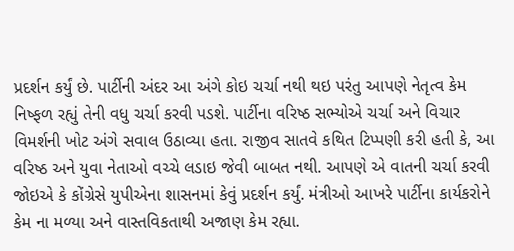પ્રદર્શન કર્યું છે. પાર્ટીની અંદર આ અંગે કોઇ ચર્ચા નથી થઇ પરંતુ આપણે નેતૃત્વ કેમ નિષ્ફળ રહ્યું તેની વધુ ચર્ચા કરવી પડશે. પાર્ટીના વરિષ્ઠ સભ્યોએ ચર્ચા અને વિચાર વિમર્શની ખોટ અંગે સવાલ ઉઠાવ્યા હતા. રાજીવ સાતવે કથિત ટિપ્પણી કરી હતી કે, આ વરિષ્ઠ અને યુવા નેતાઓ વચ્ચે લડાઇ જેવી બાબત નથી. આપણે એ વાતની ચર્ચા કરવી જોઇએ કે કોંગ્રેસે યુપીએના શાસનમાં કેવું પ્રદર્શન કર્યું. મંત્રીઓ આખરે પાર્ટીના કાર્યકરોને કેમ ના મળ્યા અને વાસ્તવિકતાથી અજાણ કેમ રહ્યા.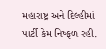મહારાષ્ટ્ર અને દિલ્હીમાં પાર્ટી કેમ નિષ્ફળ રહી.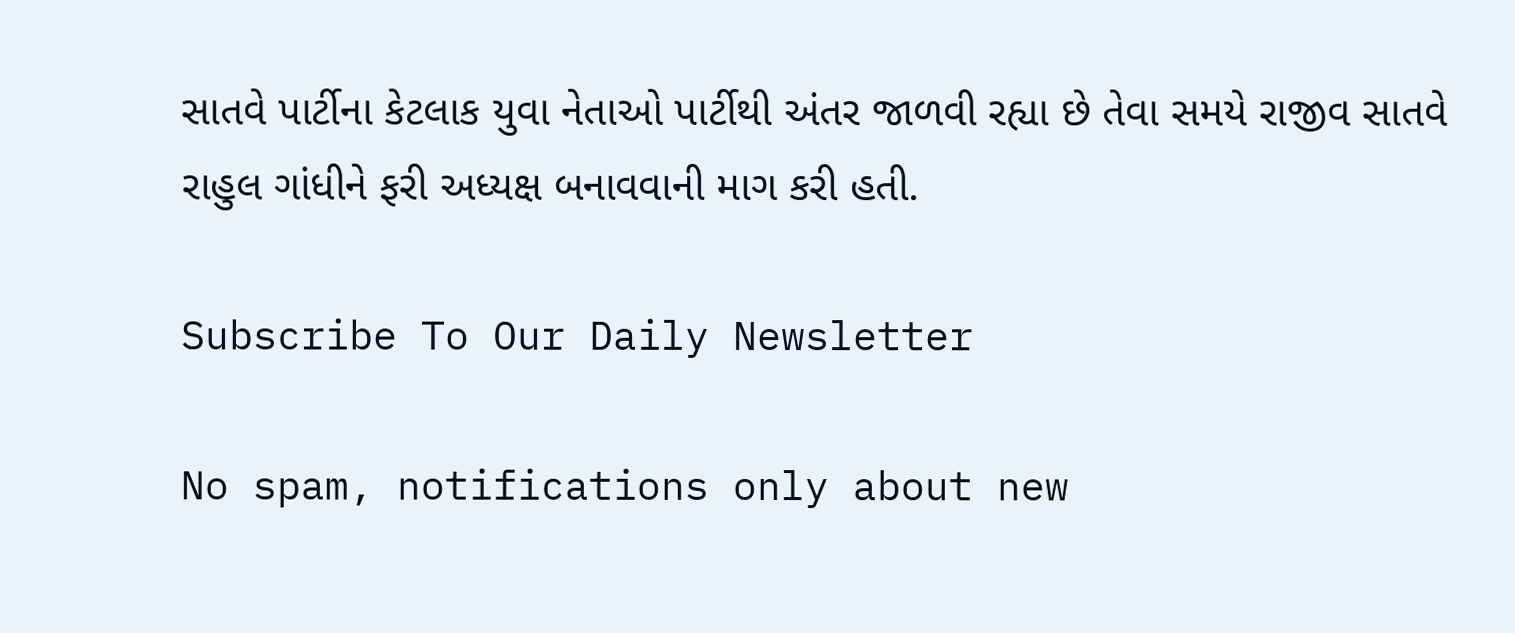સાતવે પાર્ટીના કેટલાક યુવા નેતાઓ પાર્ટીથી અંતર જાળવી રહ્યા છે તેવા સમયે રાજીવ સાતવે રાહુલ ગાંધીને ફરી અધ્યક્ષ બનાવવાની માગ કરી હતી.

Subscribe To Our Daily Newsletter

No spam, notifications only about new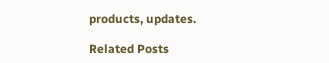products, updates.

Related Posts